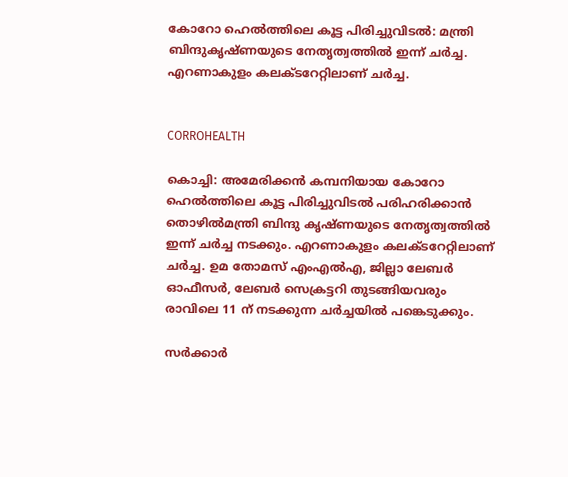കോറോ ഹെല്‍ത്തിലെ കൂട്ട പിരിച്ചുവിടല്‍: മന്ത്രി ബിന്ദുകൃഷ്ണയുടെ നേതൃത്വത്തില്‍ ഇന്ന് ചര്‍ച്ച. എറണാകുളം കലക്ടറേറ്റിലാണ് ചര്‍ച്ച.


CORROHEALTH

കൊച്ചി: അമേരിക്കന്‍ കമ്പനിയായ കോറോ ഹെല്‍ത്തിലെ കൂട്ട പിരിച്ചുവിടല്‍ പരിഹരിക്കാന്‍ തൊഴില്‍മന്ത്രി ബിന്ദു കൃഷ്ണയുടെ നേതൃത്വത്തില്‍ ഇന്ന് ചര്‍ച്ച നടക്കും. എറണാകുളം കലക്ടറേറ്റിലാണ് ചര്‍ച്ച. ഉമ തോമസ് എംഎല്‍എ, ജില്ലാ ലേബര്‍ ഓഫീസര്‍, ലേബര്‍ സെക്രട്ടറി തുടങ്ങിയവരും രാവിലെ 11 ന് നടക്കുന്ന ചര്‍ച്ചയില്‍ പങ്കെടുക്കും.

സര്‍ക്കാര്‍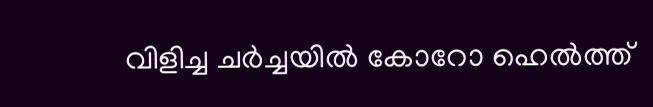വിളിച്ച ചര്‍ച്ചയില്‍ കോറോ ഹെല്‍ത്ത്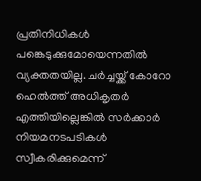പ്രതിനിധികള്‍ പങ്കെടുക്കുമോയെന്നതില്‍ വ്യക്തതയില്ല. ചര്‍ച്ചയ്ക്ക് കോറോ ഹെല്‍ത്ത് അധികൃതര്‍ എത്തിയില്ലെങ്കില്‍ സര്‍ക്കാര്‍ നിയമനടപടികള്‍ സ്വീകരിക്കുമെന്ന്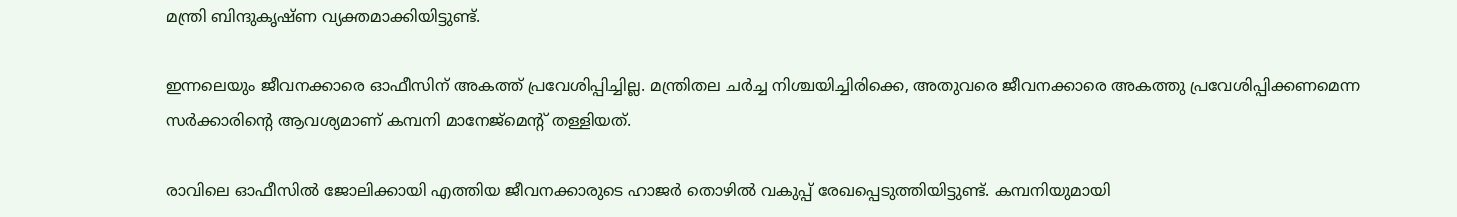മന്ത്രി ബിന്ദുകൃഷ്ണ വ്യക്തമാക്കിയിട്ടുണ്ട്.

ഇന്നലെയും ജീവനക്കാരെ ഓഫീസിന് അകത്ത് പ്രവേശിപ്പിച്ചില്ല. മന്ത്രിതല ചര്‍ച്ച നിശ്ചയിച്ചിരിക്കെ, അതുവരെ ജീവനക്കാരെ അകത്തു പ്രവേശിപ്പിക്കണമെന്ന സര്‍ക്കാരിന്റെ ആവശ്യമാണ് കമ്പനി മാനേജ്മെന്റ് തള്ളിയത്.

രാവിലെ ഓഫീസില്‍ ജോലിക്കായി എത്തിയ ജീവനക്കാരുടെ ഹാജര്‍ തൊഴില്‍ വകുപ്പ് രേഖപ്പെടുത്തിയിട്ടുണ്ട്. കമ്പനിയുമായി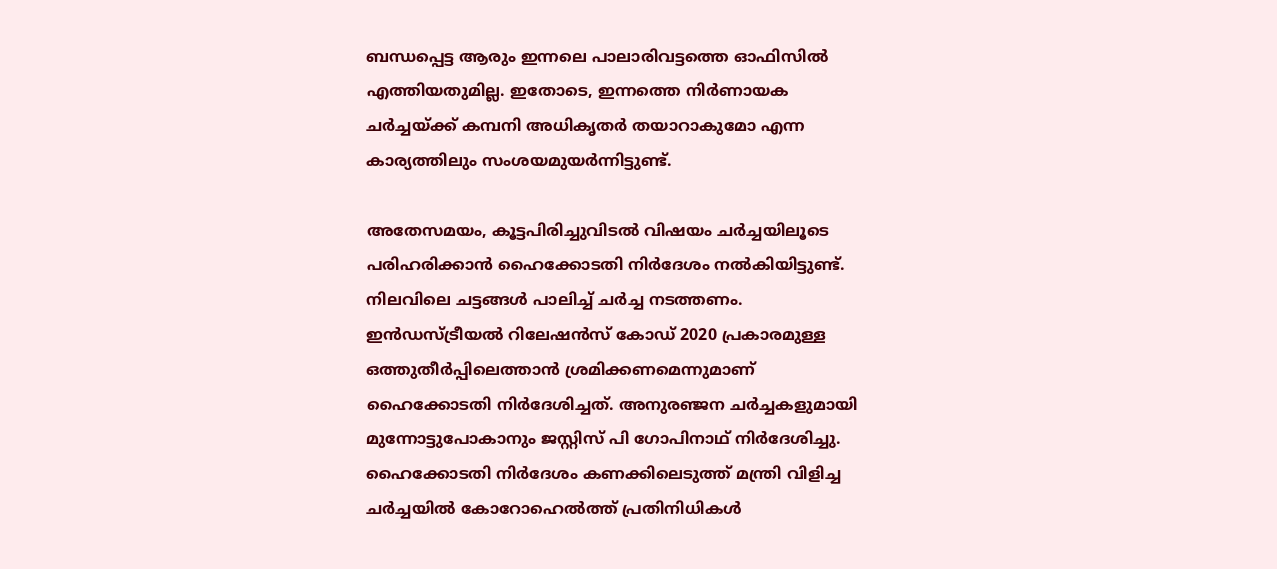ബന്ധപ്പെട്ട ആരും ഇന്നലെ പാലാരിവട്ടത്തെ ഓഫിസില്‍ എത്തിയതുമില്ല. ഇതോടെ, ഇന്നത്തെ നിര്‍ണായക ചര്‍ച്ചയ്ക്ക് കമ്പനി അധികൃതര്‍ തയാറാകുമോ എന്ന കാര്യത്തിലും സംശയമുയര്‍ന്നിട്ടുണ്ട്.

അതേസമയം, കൂട്ടപിരിച്ചുവിടല്‍ വിഷയം ചര്‍ച്ചയിലൂടെ പരിഹരിക്കാന്‍ ഹൈക്കോടതി നിര്‍ദേശം നല്‍കിയിട്ടുണ്ട്. നിലവിലെ ചട്ടങ്ങള്‍ പാലിച്ച് ചര്‍ച്ച നടത്തണം. ഇന്‍ഡസ്ട്രീയല്‍ റിലേഷന്‍സ് കോഡ് 2020 പ്രകാരമുള്ള ഒത്തുതീര്‍പ്പിലെത്താന്‍ ശ്രമിക്കണമെന്നുമാണ് ഹൈക്കോടതി നിര്‍ദേശിച്ചത്. അനുരഞ്ജന ചര്‍ച്ചകളുമായി മുന്നോട്ടുപോകാനും ജസ്റ്റിസ് പി ഗോപിനാഥ് നിര്‍ദേശിച്ചു. ഹൈക്കോടതി നിര്‍ദേശം കണക്കിലെടുത്ത് മന്ത്രി വിളിച്ച ചര്‍ച്ചയില്‍ കോറോഹെല്‍ത്ത് പ്രതിനിധികള്‍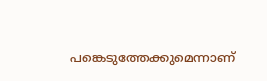പങ്കെടുത്തേക്കുമെന്നാണ്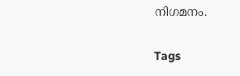നിഗമനം.

Tags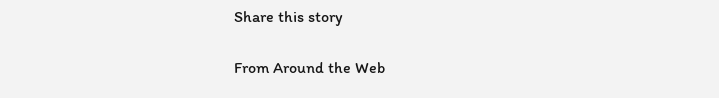Share this story

From Around the Web